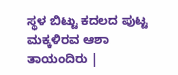ಸ್ಥಳ ಬಿಟ್ಟು ಕದಲದ ಪುಟ್ಟ ಮಕ್ಕಳಿರವ ಆಶಾ ತಾಯಂದಿರು |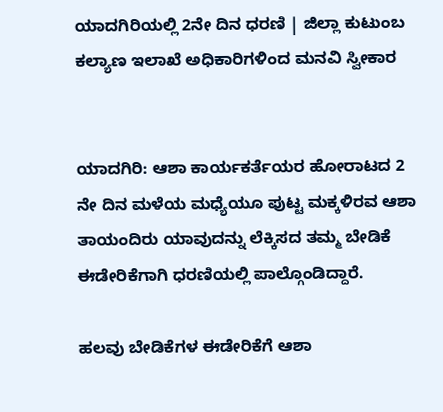ಯಾದಗಿರಿಯಲ್ಲಿ 2ನೇ ದಿನ ಧರಣಿ | ಜಿಲ್ಲಾ ಕುಟುಂಬ ಕಲ್ಯಾಣ ಇಲಾಖೆ ಅಧಿಕಾರಿಗಳಿಂದ ಮನವಿ ಸ್ವೀಕಾರ


ಯಾದಗಿರಿ: ಆಶಾ ಕಾರ್ಯಕರ್ತೆಯರ ಹೋರಾಟದ 2 ನೇ ದಿನ ಮಳೆಯ ಮಧ್ಯೆಯೂ ಪುಟ್ಟ ಮಕ್ಕಳಿರವ ಆಶಾ ತಾಯಂದಿರು ಯಾವುದನ್ನು ಲೆಕ್ಕಿಸದ ತಮ್ಮ ಬೇಡಿಕೆ ಈಡೇರಿಕೆಗಾಗಿ ಧರಣಿಯಲ್ಲಿ ಪಾಲ್ಗೊಂಡಿದ್ದಾರೆ.

ಹಲವು ಬೇಡಿಕೆಗಳ ಈಡೇರಿಕೆಗೆ ಆಶಾ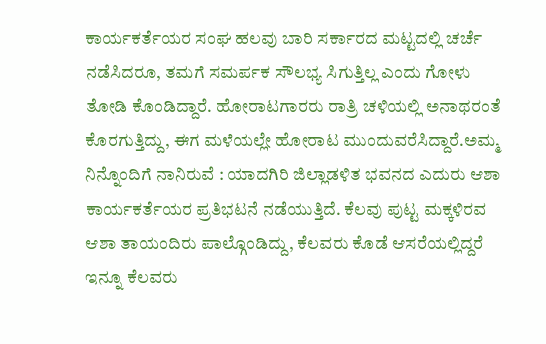ಕಾರ್ಯಕರ್ತೆಯರ ಸಂಘ ಹಲವು ಬಾರಿ ಸರ್ಕಾರದ ಮಟ್ಟದಲ್ಲಿ ಚರ್ಚೆ ನಡೆಸಿದರೂ, ತಮಗೆ ಸಮರ್ಪಕ ಸೌಲಭ್ಯ ಸಿಗುತ್ತಿಲ್ಲ ಎಂದು ಗೋಳು ತೋಡಿ ಕೊಂಡಿದ್ದಾರೆ. ಹೋರಾಟಗಾರರು ರಾತ್ರಿ ಚಳಿಯಲ್ಲಿ ಅನಾಥರಂತೆ ಕೊರಗುತ್ತಿದ್ದು, ಈಗ ಮಳೆಯಲ್ಲೇ ಹೋರಾಟ ಮುಂದುವರೆಸಿದ್ದಾರೆ.ಅಮ್ಮ ನಿನ್ನೊಂದಿಗೆ ನಾನಿರುವೆ : ಯಾದಗಿರಿ ಜಿಲ್ಲಾಡಳಿತ ಭವನದ ಎದುರು ಆಶಾ ಕಾರ್ಯಕರ್ತೆಯರ ಪ್ರತಿಭಟನೆ ನಡೆಯುತ್ತಿದೆ. ಕೆಲವು ಪುಟ್ಟ ಮಕ್ಕಳಿರವ ಆಶಾ ತಾಯಂದಿರು ಪಾಲ್ಗೊಂಡಿದ್ದು, ಕೆಲವರು ಕೊಡೆ ಆಸರೆಯಲ್ಲಿದ್ದರೆ ಇನ್ನೂ ಕೆಲವರು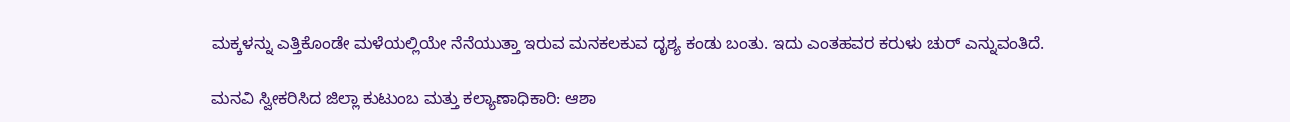ಮಕ್ಕಳನ್ನು ಎತ್ತಿಕೊಂಡೇ ಮಳೆಯಲ್ಲಿಯೇ ನೆನೆಯುತ್ತಾ ಇರುವ ಮನಕಲಕುವ ದೃಶ್ಯ ಕಂಡು ಬಂತು. ಇದು ಎಂತಹವರ ಕರುಳು ಚುರ್ ಎನ್ನುವಂತಿದೆ.

ಮನವಿ ಸ್ವೀಕರಿಸಿದ ಜಿಲ್ಲಾ ಕುಟುಂಬ ಮತ್ತು ಕಲ್ಯಾಣಾಧಿಕಾರಿ: ಆಶಾ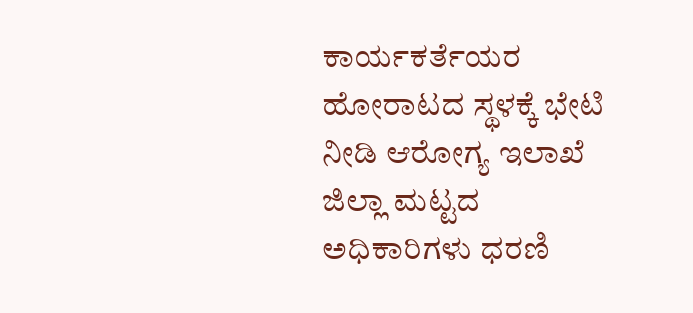ಕಾರ್ಯಕರ್ತೆಯರ ಹೋರಾಟದ ಸ್ಥಳಕ್ಕೆ ಭೇಟಿ ನೀಡಿ ಆರೋಗ್ಯ ಇಲಾಖೆ ಜಿಲ್ಲಾ ಮಟ್ಟದ ಅಧಿಕಾರಿಗಳು ಧರಣಿ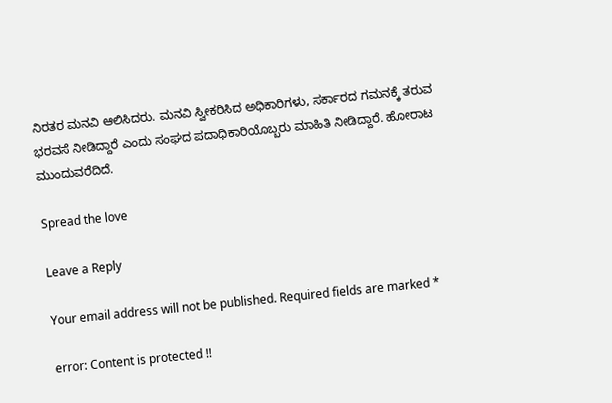ನಿರತರ ಮನವಿ ಆಲಿಸಿದರು. ಮನವಿ ಸ್ವೀಕರಿಸಿದ ಅಧಿಕಾರಿಗಳು, ಸರ್ಕಾರದ ಗಮನಕ್ಕೆ ತರುವ ಭರವಸೆ ನೀಡಿದ್ದಾರೆ ಎಂದು ಸಂಘದ ಪದಾಧಿಕಾರಿಯೊಬ್ಬರು ಮಾಹಿತಿ ನೀಡಿದ್ದಾರೆ. ಹೋರಾಟ ಮುಂದುವರೆದಿದೆ.

Spread the love

Leave a Reply

Your email address will not be published. Required fields are marked *

error: Content is protected !!